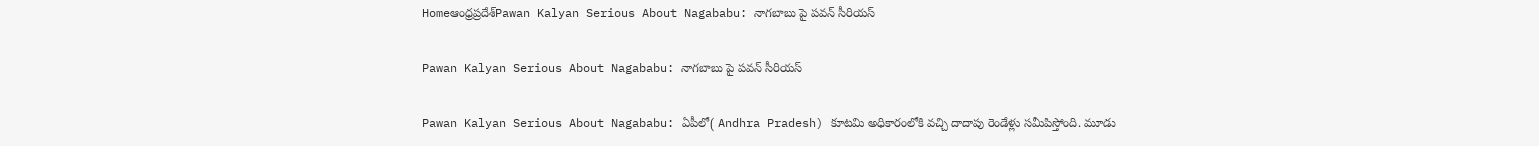Homeఆంధ్రప్రదేశ్‌Pawan Kalyan Serious About Nagababu: నాగబాబు పై పవన్ సీరియస్

Pawan Kalyan Serious About Nagababu: నాగబాబు పై పవన్ సీరియస్

Pawan Kalyan Serious About Nagababu: ఏపీలో( Andhra Pradesh) కూటమి అధికారంలోకి వచ్చి దాదాపు రెండేళ్లు సమీపిస్తోంది. మూడు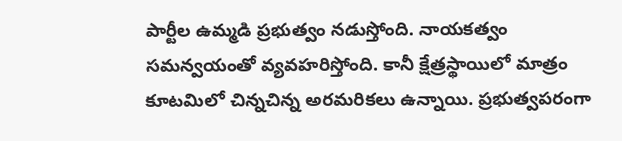పార్టీల ఉమ్మడి ప్రభుత్వం నడుస్తోంది. నాయకత్వం సమన్వయంతో వ్యవహరిస్తోంది. కానీ క్షేత్రస్థాయిలో మాత్రం కూటమిలో చిన్నచిన్న అరమరికలు ఉన్నాయి. ప్రభుత్వపరంగా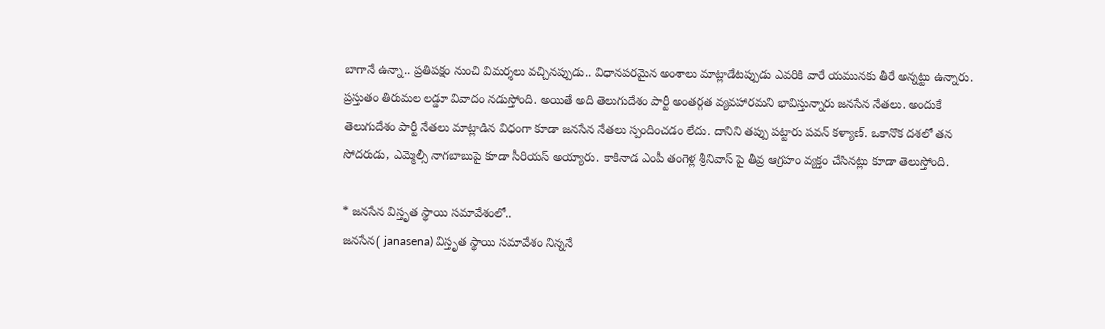బాగానే ఉన్నా.. ప్రతిపక్షం నుంచి విమర్శలు వచ్చినప్పుడు.. విధానపరమైన అంశాలు మాట్లాడేటప్పుడు ఎవరికి వారే యమునకు తీరే అన్నట్టు ఉన్నారు. ప్రస్తుతం తిరుమల లడ్డూ వివాదం నడుస్తోంది. అయితే అది తెలుగుదేశం పార్టీ అంతర్గత వ్యవహారమని భావిస్తున్నారు జనసేన నేతలు. అందుకే తెలుగుదేశం పార్టీ నేతలు మాట్లాడిన విధంగా కూడా జనసేన నేతలు స్పందించడం లేదు. దానిని తప్పు పట్టారు పవన్ కళ్యాణ్. ఒకానొక దశలో తన సోదరుడు, ఎమ్మెల్సీ నాగబాబుపై కూడా సీరియస్ అయ్యారు. కాకినాడ ఎంపీ తంగెళ్ల శ్రీనివాస్ పై తీవ్ర ఆగ్రహం వ్యక్తం చేసినట్లు కూడా తెలుస్తోంది.

* జనసేన విస్తృత స్థాయి సమావేశంలో..
జనసేన( janasena) విస్తృత స్థాయి సమావేశం నిన్ననే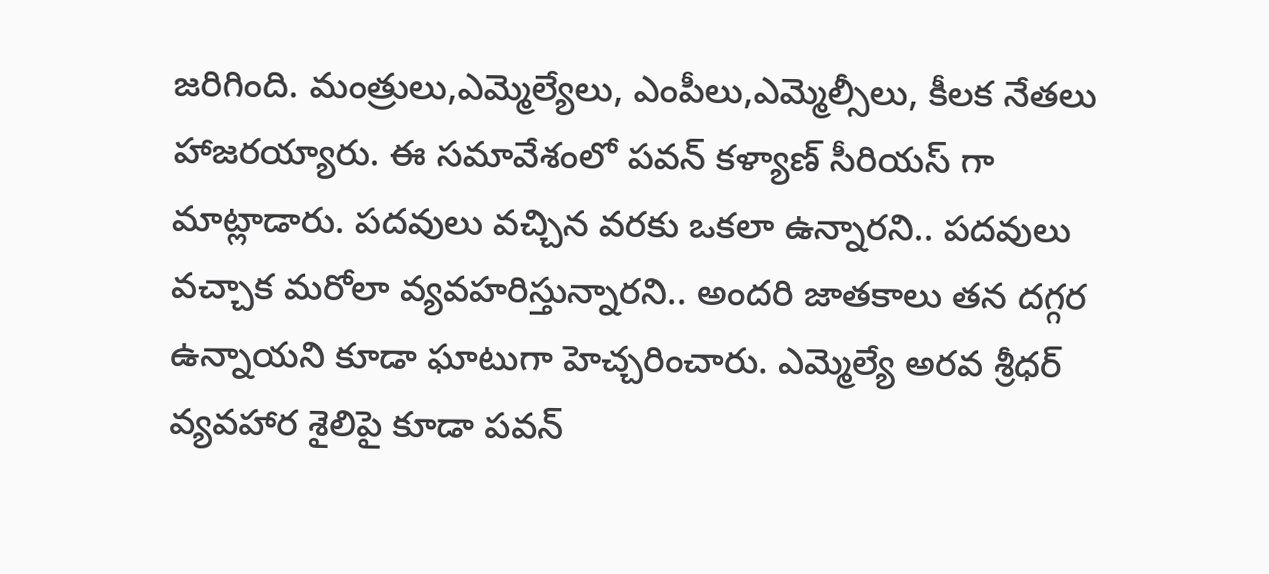జరిగింది. మంత్రులు,ఎమ్మెల్యేలు, ఎంపీలు,ఎమ్మెల్సీలు, కీలక నేతలు హాజరయ్యారు. ఈ సమావేశంలో పవన్ కళ్యాణ్ సీరియస్ గా మాట్లాడారు. పదవులు వచ్చిన వరకు ఒకలా ఉన్నారని.. పదవులు వచ్చాక మరోలా వ్యవహరిస్తున్నారని.. అందరి జాతకాలు తన దగ్గర ఉన్నాయని కూడా ఘాటుగా హెచ్చరించారు. ఎమ్మెల్యే అరవ శ్రీధర్ వ్యవహార శైలిపై కూడా పవన్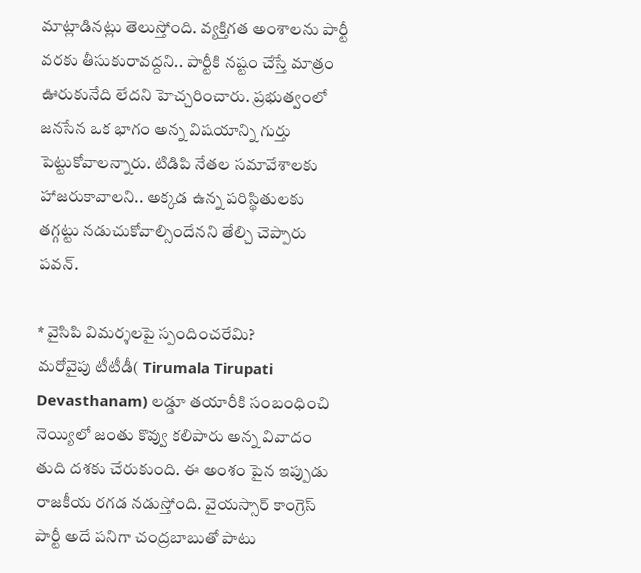మాట్లాడినట్లు తెలుస్తోంది. వ్యక్తిగత అంశాలను పార్టీ వరకు తీసుకురావద్దని.. పార్టీకి నష్టం చేస్తే మాత్రం ఊరుకునేది లేదని హెచ్చరించారు. ప్రభుత్వంలో జనసేన ఒక భాగం అన్న విషయాన్ని గుర్తు పెట్టుకోవాలన్నారు. టిడిపి నేతల సమావేశాలకు హాజరుకావాలని.. అక్కడ ఉన్న పరిస్థితులకు తగ్గట్టు నడుచుకోవాల్సిందేనని తేల్చి చెప్పారు పవన్.

* వైసిపి విమర్శలపై స్పందించరేమి?
మరోవైపు టీటీడీ( Tirumala Tirupati Devasthanam) లడ్డూ తయారీకి సంబంధించి నెయ్యిలో జంతు కొవ్వు కలిపారు అన్న వివాదం తుది దశకు చేరుకుంది. ఈ అంశం పైన ఇప్పుడు రాజకీయ రగడ నడుస్తోంది. వైయస్సార్ కాంగ్రెస్ పార్టీ అదే పనిగా చంద్రబాబుతో పాటు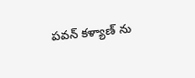పవన్ కళ్యాణ్ ను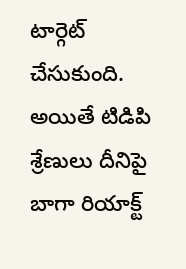టార్గెట్ చేసుకుంది. అయితే టిడిపి శ్రేణులు దీనిపై బాగా రియాక్ట్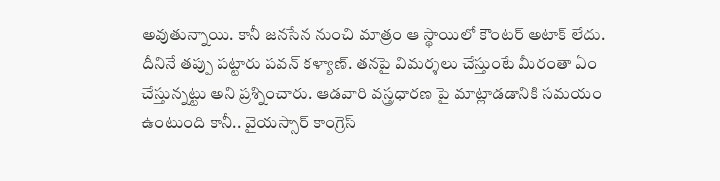అవుతున్నాయి. కానీ జనసేన నుంచి మాత్రం ఆ స్థాయిలో కౌంటర్ అటాక్ లేదు. దీనినే తప్పు పట్టారు పవన్ కళ్యాణ్. తనపై విమర్శలు చేస్తుంటే మీరంతా ఏం చేస్తున్నట్టు అని ప్రశ్నించారు. ఆడవారి వస్త్రధారణ పై మాట్లాడడానికి సమయం ఉంటుంది కానీ.. వైయస్సార్ కాంగ్రెస్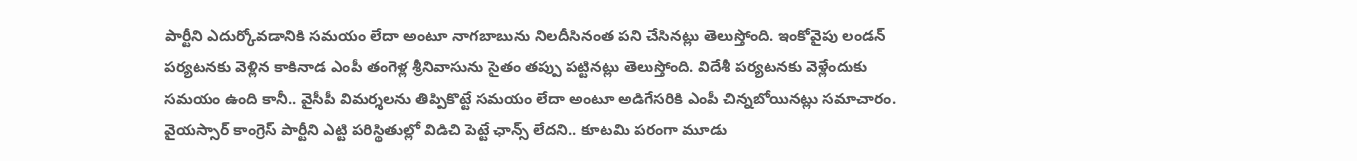పార్టీని ఎదుర్కోవడానికి సమయం లేదా అంటూ నాగబాబును నిలదీసినంత పని చేసినట్లు తెలుస్తోంది. ఇంకోవైపు లండన్ పర్యటనకు వెళ్లిన కాకినాడ ఎంపీ తంగెళ్ల శ్రీనివాసును సైతం తప్పు పట్టినట్లు తెలుస్తోంది. విదేశీ పర్యటనకు వెళ్లేందుకు సమయం ఉంది కానీ.. వైసీపీ విమర్శలను తిప్పికొట్టే సమయం లేదా అంటూ అడిగేసరికి ఎంపీ చిన్నబోయినట్లు సమాచారం. వైయస్సార్ కాంగ్రెస్ పార్టీని ఎట్టి పరిస్థితుల్లో విడిచి పెట్టే ఛాన్స్ లేదని.. కూటమి పరంగా మూడు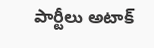పార్టీలు అటాక్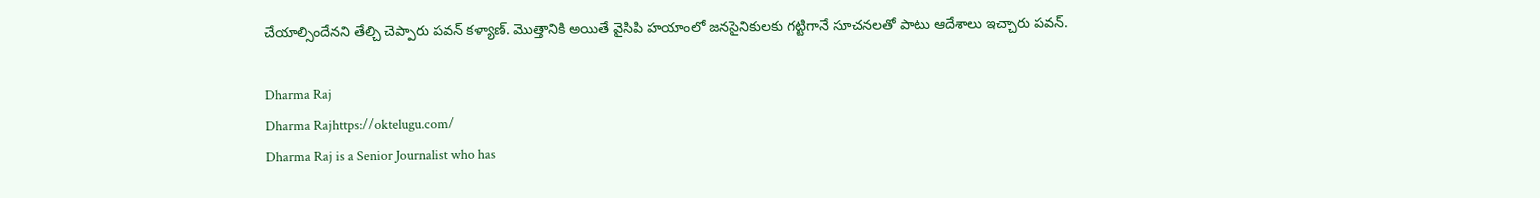చేయాల్సిందేనని తేల్చి చెప్పారు పవన్ కళ్యాణ్. మొత్తానికి అయితే వైసిపి హయాంలో జనసైనికులకు గట్టిగానే సూచనలతో పాటు ఆదేశాలు ఇచ్చారు పవన్.

Dharma Raj
Dharma Rajhttps://oktelugu.com/
Dharma Raj is a Senior Journalist who has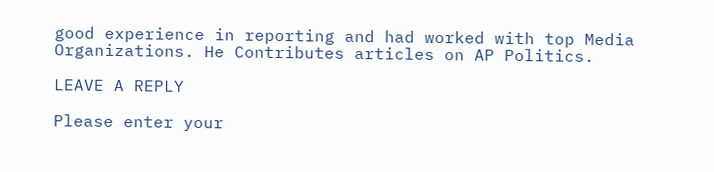good experience in reporting and had worked with top Media Organizations. He Contributes articles on AP Politics.

LEAVE A REPLY

Please enter your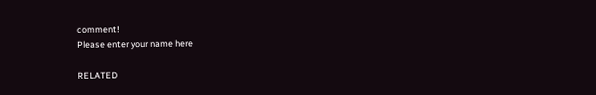comment!
Please enter your name here

RELATED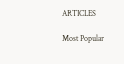ARTICLES

Most Popular